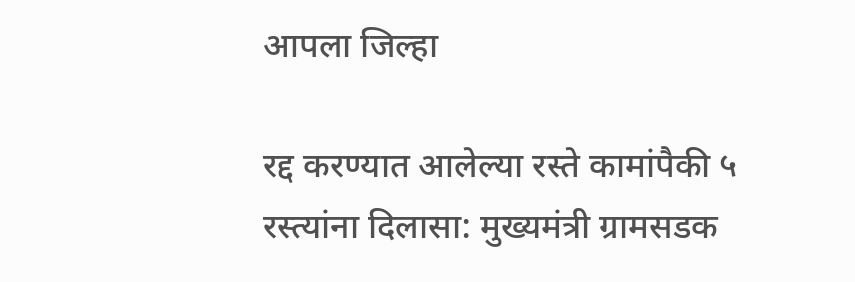आपला जिल्हा

रद्द करण्यात आलेल्या रस्ते कामांपैकी ५ रस्त्यांना दिलासा: मुख्यमंत्री ग्रामसडक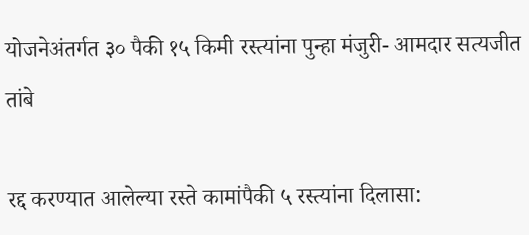योजनेअंतर्गत ३० पैकी १५ किमी रस्त्यांना पुन्हा मंजुरी- आमदार सत्यजीत तांबे

रद्द करण्यात आलेल्या रस्ते कामांपैकी ५ रस्त्यांना दिलासा: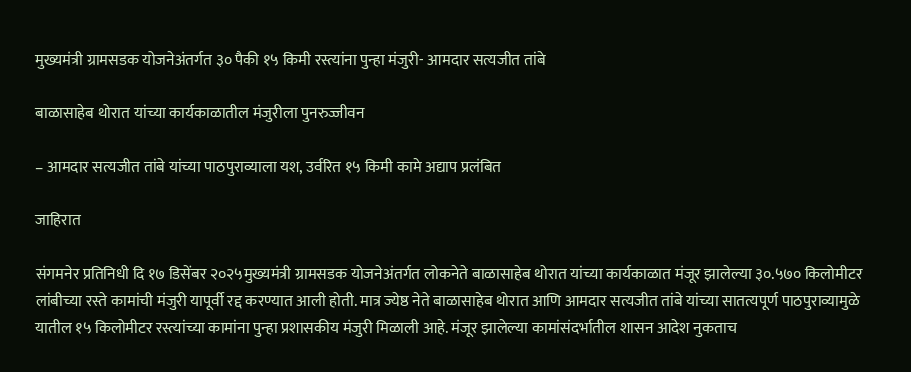मुख्यमंत्री ग्रामसडक योजनेअंतर्गत ३० पैकी १५ किमी रस्त्यांना पुन्हा मंजुरी- आमदार सत्यजीत तांबे

बाळासाहेब थोरात यांच्या कार्यकाळातील मंजुरीला पुनरुज्जीवन

– आमदार सत्यजीत तांबे यांच्या पाठपुराव्याला यश, उर्वरित १५ किमी कामे अद्याप प्रलंबित

जाहिरात

संगमनेर प्रतिनिधी दि १७ डिसेंबर २०२५मुख्यमंत्री ग्रामसडक योजनेअंतर्गत लोकनेते बाळासाहेब थोरात यांच्या कार्यकाळात मंजूर झालेल्या ३०.५७० किलोमीटर लांबीच्या रस्ते कामांची मंजुरी यापूर्वी रद्द करण्यात आली होती. मात्र ज्येष्ठ नेते बाळासाहेब थोरात आणि आमदार सत्यजीत तांबे यांच्या सातत्यपूर्ण पाठपुराव्यामुळे यातील १५ किलोमीटर रस्त्यांच्या कामांना पुन्हा प्रशासकीय मंजुरी मिळाली आहे. मंजूर झालेल्या कामांसंदर्भातील शासन आदेश नुकताच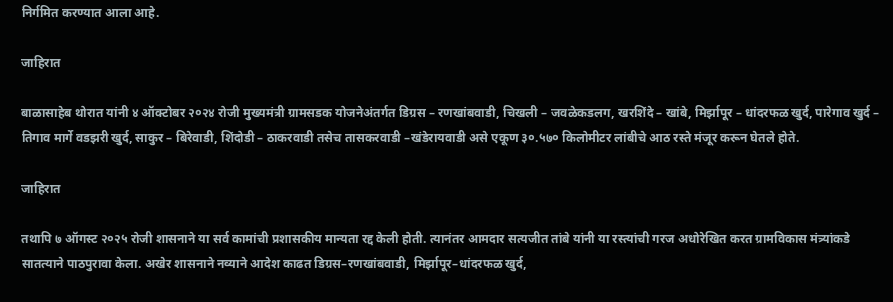निर्गमित करण्यात आला आहे.

जाहिरात

बाळासाहेब थोरात यांनी ४ ऑक्टोबर २०२४ रोजी मुख्यमंत्री ग्रामसडक योजनेअंतर्गत डिग्रस – रणखांबवाडी, चिखली – जवळेकडलग, खरशिंदे – खांबे, मिर्झापूर – धांदरफळ खुर्द, पारेगाव खुर्द – तिगाव मार्गे वडझरी खुर्द, साकुर – बिरेवाडी, शिंदोडी – ठाकरवाडी तसेच तासकरवाडी –खंडेरायवाडी असे एकूण ३०.५७० किलोमीटर लांबीचे आठ रस्ते मंजूर करून घेतले होते.

जाहिरात

तथापि ७ ऑगस्ट २०२५ रोजी शासनाने या सर्व कामांची प्रशासकीय मान्यता रद्द केली होती. त्यानंतर आमदार सत्यजीत तांबे यांनी या रस्त्यांची गरज अधोरेखित करत ग्रामविकास मंत्र्यांकडे सातत्याने पाठपुरावा केला. अखेर शासनाने नव्याने आदेश काढत डिग्रस–रणखांबवाडी, मिर्झापूर–धांदरफळ खुर्द,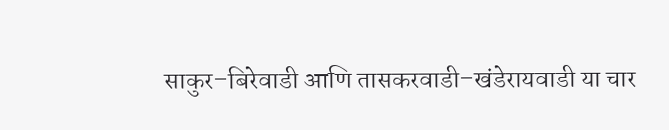साकुर–बिरेवाडी आणि तासकरवाडी–खंडेरायवाडी या चार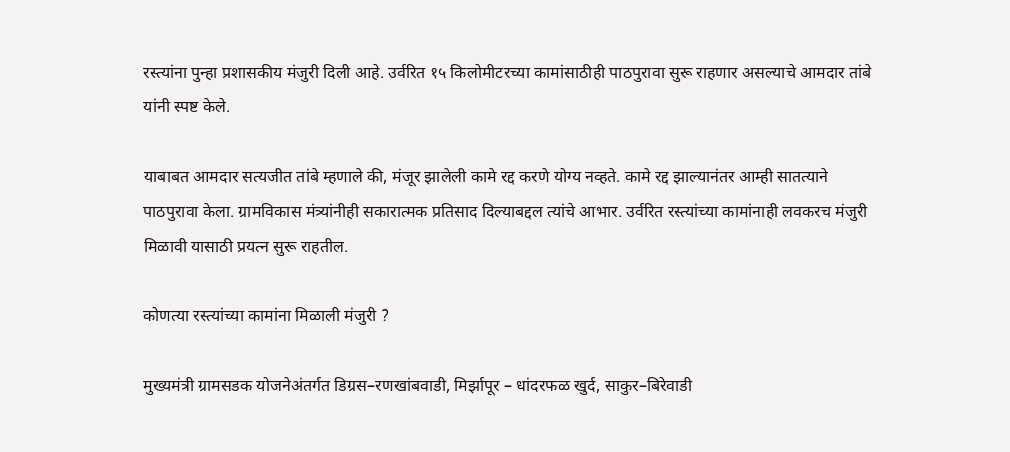रस्त्यांना पुन्हा प्रशासकीय मंजुरी दिली आहे. उर्वरित १५ किलोमीटरच्या कामांसाठीही पाठपुरावा सुरू राहणार असल्याचे आमदार तांबे यांनी स्पष्ट केले.

याबाबत आमदार सत्यजीत तांबे म्हणाले की, मंजूर झालेली कामे रद्द करणे योग्य नव्हते. कामे रद्द झाल्यानंतर आम्ही सातत्याने पाठपुरावा केला. ग्रामविकास मंत्र्यांनीही सकारात्मक प्रतिसाद दिल्याबद्दल त्यांचे आभार. उर्वरित रस्त्यांच्या कामांनाही लवकरच मंजुरी मिळावी यासाठी प्रयत्न सुरू राहतील.

कोणत्या रस्त्यांच्या कामांना मिळाली मंजुरी ?

मुख्यमंत्री ग्रामसडक योजनेअंतर्गत डिग्रस–रणखांबवाडी, मिर्झापूर – धांदरफळ खुर्द, साकुर–बिरेवाडी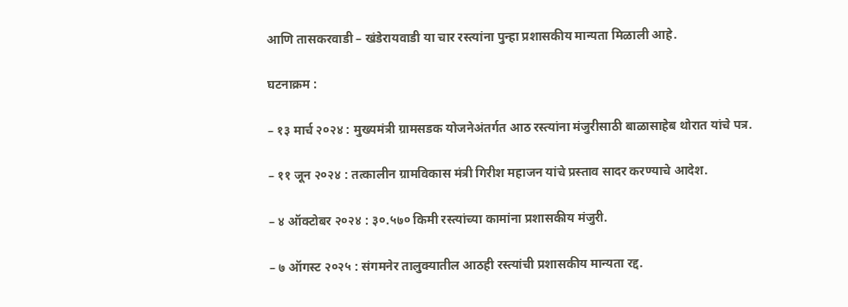आणि तासकरवाडी – खंडेरायवाडी या चार रस्त्यांना पुन्हा प्रशासकीय मान्यता मिळाली आहे.

घटनाक्रम :

– १३ मार्च २०२४ : मुख्यमंत्री ग्रामसडक योजनेअंतर्गत आठ रस्त्यांना मंजुरीसाठी बाळासाहेब थोरात यांचे पत्र.

– ११ जून २०२४ : तत्कालीन ग्रामविकास मंत्री गिरीश महाजन यांचे प्रस्ताव सादर करण्याचे आदेश.

– ४ ऑक्टोबर २०२४ : ३०.५७० किमी रस्त्यांच्या कामांना प्रशासकीय मंजुरी.

– ७ ऑगस्ट २०२५ : संगमनेर तालुक्यातील आठही रस्त्यांची प्रशासकीय मान्यता रद्द.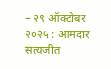– २९ ऑक्टोबर २०२५ : आमदार सत्यजीत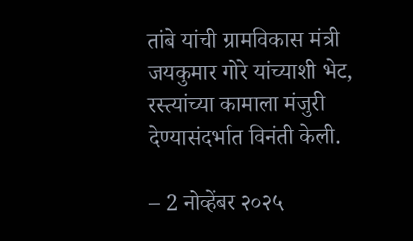तांबे यांची ग्रामविकास मंत्री जयकुमार गोरे यांच्याशी भेट, रस्त्यांच्या कामाला मंजुरी देण्यासंदर्भात विनंती केली.

– 2 नोव्हेंबर २०२५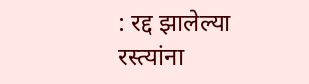: रद्द झालेल्या रस्त्यांना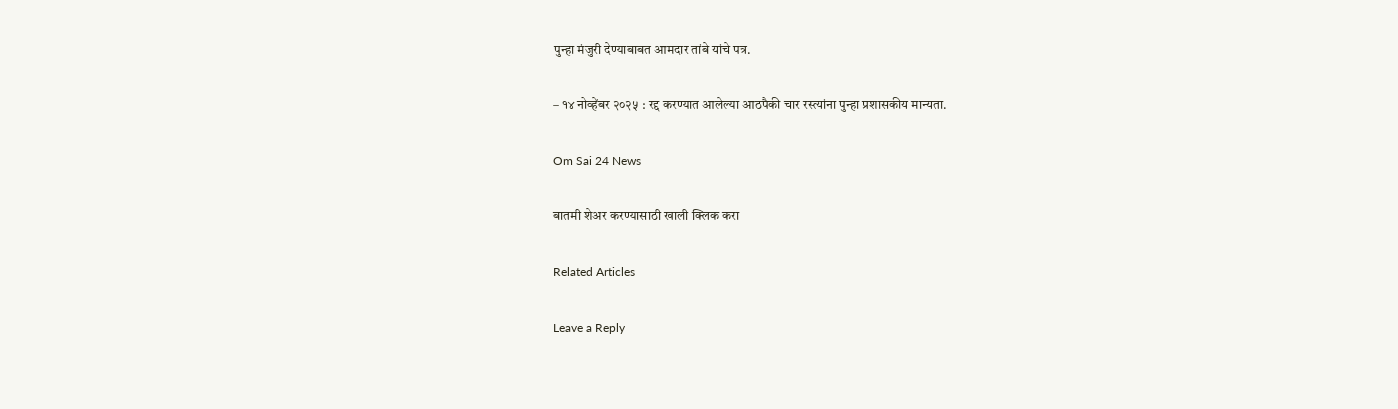पुन्हा मंजुरी देण्याबाबत आमदार तांबे यांचे पत्र.

– १४ नोव्हेंबर २०२५ : रद्द करण्यात आलेल्या आठपैकी चार रस्त्यांना पुन्हा प्रशासकीय मान्यता.

Om Sai 24 News

बातमी शेअर करण्यासाठी खाली क्लिक करा

Related Articles

Leave a Reply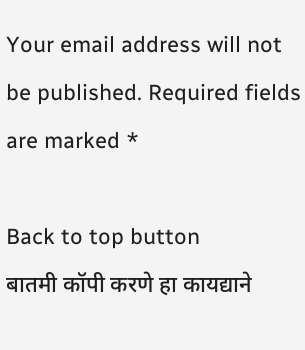Your email address will not be published. Required fields are marked *

Back to top button
बातमी कॉपी करणे हा कायद्याने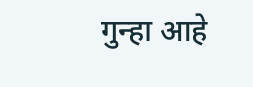गुन्हा आहे